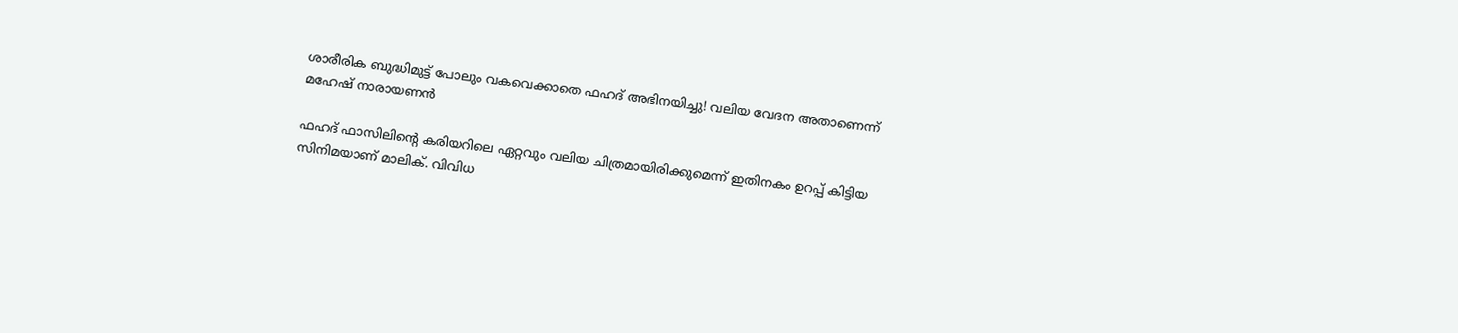ശാരീരിക ബുദ്ധിമുട്ട് പോലും വകവെക്കാതെ ഫഹദ് അഭിനയിച്ചു! വലിയ വേദന അതാണെന്ന് മഹേഷ് നാരായണന്‍

ഫഹദ് ഫാസിലിന്റെ കരിയറിലെ ഏറ്റവും വലിയ ചിത്രമായിരിക്കുമെന്ന് ഇതിനകം ഉറപ്പ് കിട്ടിയ സിനിമയാണ് മാലിക്. വിവിധ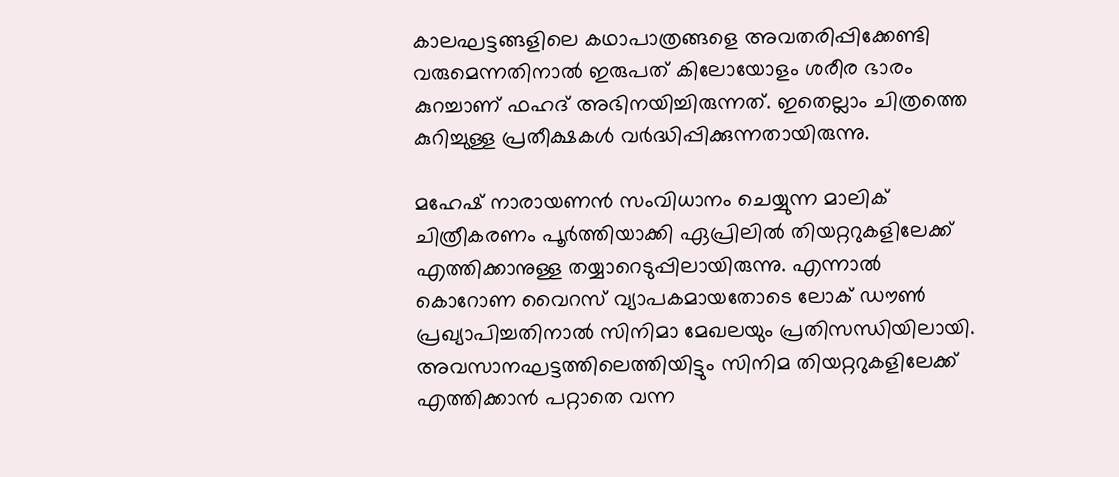കാലഘട്ടങ്ങളിലെ കഥാപാത്രങ്ങളെ അവതരിപ്പിക്കേണ്ടി വരുമെന്നതിനാല്‍ ഇരുപത് കിലോയോളം ശരീര ഭാരം കുറച്ചാണ് ഫഹദ് അഭിനയിച്ചിരുന്നത്. ഇതെല്ലാം ചിത്രത്തെ കുറിച്ചുള്ള പ്രതീക്ഷകള്‍ വര്‍ദ്ധിപ്പിക്കുന്നതായിരുന്നു.

മഹേഷ് നാരായണന്‍ സംവിധാനം ചെയ്യുന്ന മാലിക് ചിത്രീകരണം പൂര്‍ത്തിയാക്കി ഏപ്രിലില്‍ തിയറ്ററുകളിലേക്ക് എത്തിക്കാനുള്ള തയ്യാറെടുപ്പിലായിരുന്നു. എന്നാല്‍ കൊറോണ വൈറസ് വ്യാപകമായതോടെ ലോക് ഡൗണ്‍ പ്രഖ്യാപിച്ചതിനാല്‍ സിനിമാ മേഖലയും പ്രതിസന്ധിയിലായി. അവസാനഘട്ടത്തിലെത്തിയിട്ടും സിനിമ തിയറ്ററുകളിലേക്ക് എത്തിക്കാന്‍ പറ്റാതെ വന്ന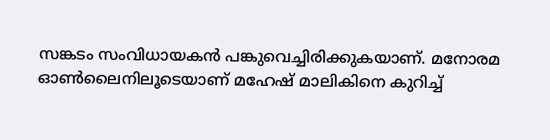സങ്കടം സംവിധായകന്‍ പങ്കുവെച്ചിരിക്കുകയാണ്. മനോരമ ഓണ്‍ലൈനിലൂടെയാണ് മഹേഷ് മാലികിനെ കുറിച്ച്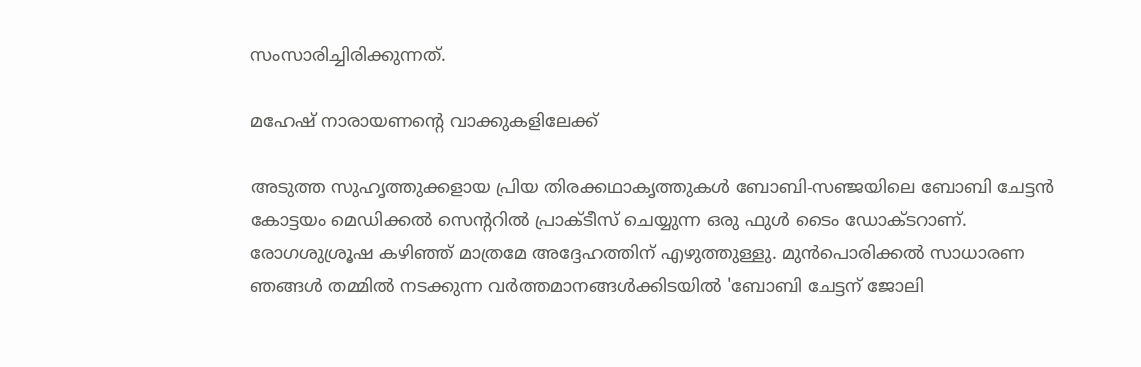സംസാരിച്ചിരിക്കുന്നത്.

മഹേഷ് നാരായണന്റെ വാക്കുകളിലേക്ക്

അടുത്ത സുഹൃത്തുക്കളായ പ്രിയ തിരക്കഥാകൃത്തുകള്‍ ബോബി-സഞ്ജയിലെ ബോബി ചേട്ടന്‍ കോട്ടയം മെഡിക്കല്‍ സെന്ററില്‍ പ്രാക്ടീസ് ചെയ്യുന്ന ഒരു ഫുള്‍ ടൈം ഡോക്ടറാണ്. രോഗശുശ്രൂഷ കഴിഞ്ഞ് മാത്രമേ അദ്ദേഹത്തിന് എഴുത്തുള്ളു. മുന്‍പൊരിക്കല്‍ സാധാരണ ഞങ്ങള്‍ തമ്മില്‍ നടക്കുന്ന വര്‍ത്തമാനങ്ങള്‍ക്കിടയില്‍ 'ബോബി ചേട്ടന് ജോലി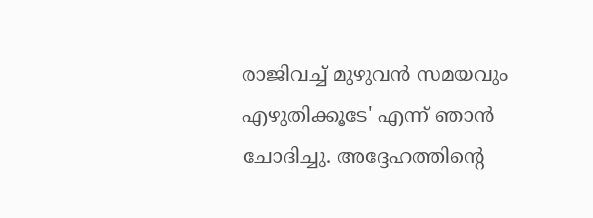രാജിവച്ച് മുഴുവന്‍ സമയവും എഴുതിക്കൂടേ' എന്ന് ഞാന്‍ ചോദിച്ചു. അദ്ദേഹത്തിന്റെ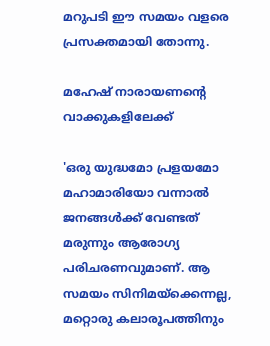മറുപടി ഈ സമയം വളരെ പ്രസക്തമായി തോന്നു.

മഹേഷ് നാരായണന്റെ വാക്കുകളിലേക്ക്

'ഒരു യുദ്ധമോ പ്രളയമോ മഹാമാരിയോ വന്നാല്‍ ജനങ്ങള്‍ക്ക് വേണ്ടത് മരുന്നും ആരോഗ്യ പരിചരണവുമാണ്. ആ സമയം സിനിമയ്‌ക്കെന്നല്ല, മറ്റൊരു കലാരൂപത്തിനും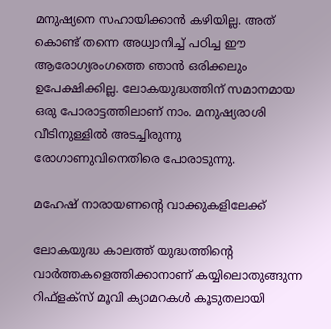മനുഷ്യനെ സഹായിക്കാന്‍ കഴിയില്ല. അത് കൊണ്ട് തന്നെ അധ്വാനിച്ച് പഠിച്ച ഈ ആരോഗ്യരംഗത്തെ ഞാന്‍ ഒരിക്കലും ഉപേക്ഷിക്കില്ല. ലോകയുദ്ധത്തിന് സമാനമായ ഒരു പോരാട്ടത്തിലാണ് നാം. മനുഷ്യരാശി വീടിനുള്ളില്‍ അടച്ചിരുന്നു രോഗാണുവിനെതിരെ പോരാടുന്നു.

മഹേഷ് നാരായണന്റെ വാക്കുകളിലേക്ക്

ലോകയുദ്ധ കാലത്ത് യുദ്ധത്തിന്റെ വാര്‍ത്തകളെത്തിക്കാനാണ് കയ്യിലൊതുങ്ങുന്ന റിഫ്‌ളക്‌സ് മൂവി ക്യാമറകള്‍ കൂടുതലായി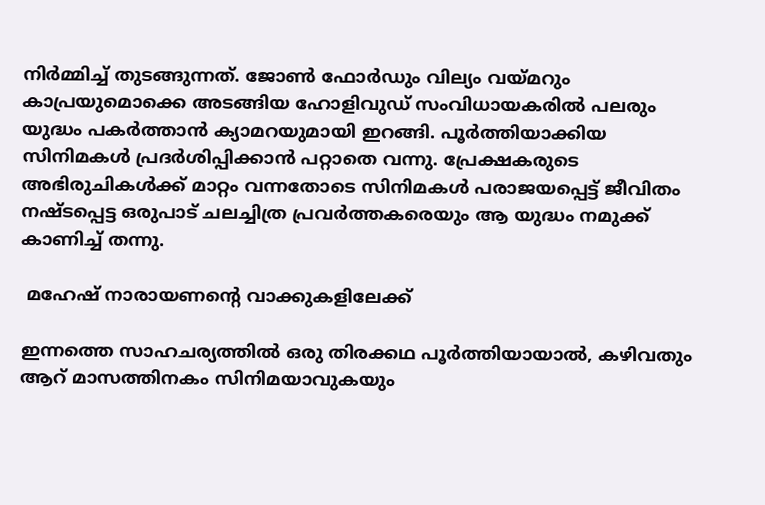നിര്‍മ്മിച്ച് തുടങ്ങുന്നത്. ജോണ്‍ ഫോര്‍ഡും വില്യം വയ്മറും കാപ്രയുമൊക്കെ അടങ്ങിയ ഹോളിവുഡ് സംവിധായകരില്‍ പലരും യുദ്ധം പകര്‍ത്താന്‍ ക്യാമറയുമായി ഇറങ്ങി. പൂര്‍ത്തിയാക്കിയ സിനിമകള്‍ പ്രദര്‍ശിപ്പിക്കാന്‍ പറ്റാതെ വന്നു. പ്രേക്ഷകരുടെ അഭിരുചികള്‍ക്ക് മാറ്റം വന്നതോടെ സിനിമകള്‍ പരാജയപ്പെട്ട് ജീവിതം നഷ്ടപ്പെട്ട ഒരുപാട് ചലച്ചിത്ര പ്രവര്‍ത്തകരെയും ആ യുദ്ധം നമുക്ക് കാണിച്ച് തന്നു.

 മഹേഷ് നാരായണന്റെ വാക്കുകളിലേക്ക്

ഇന്നത്തെ സാഹചര്യത്തില്‍ ഒരു തിരക്കഥ പൂര്‍ത്തിയായാല്‍, കഴിവതും ആറ് മാസത്തിനകം സിനിമയാവുകയും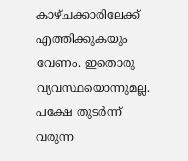കാഴ്ചക്കാരിലേക്ക് എത്തിക്കുകയും വേണം. ഇതൊരു വ്യവസ്ഥയൊന്നുമല്ല. പക്ഷേ തുടര്‍ന്ന് വരുന്ന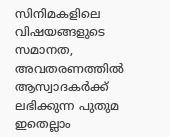സിനിമകളിലെ വിഷയങ്ങളുടെ സമാനത, അവതരണത്തില്‍ ആസ്വാദകര്‍ക്ക് ലഭിക്കുന്ന പുതുമ ഇതെല്ലാം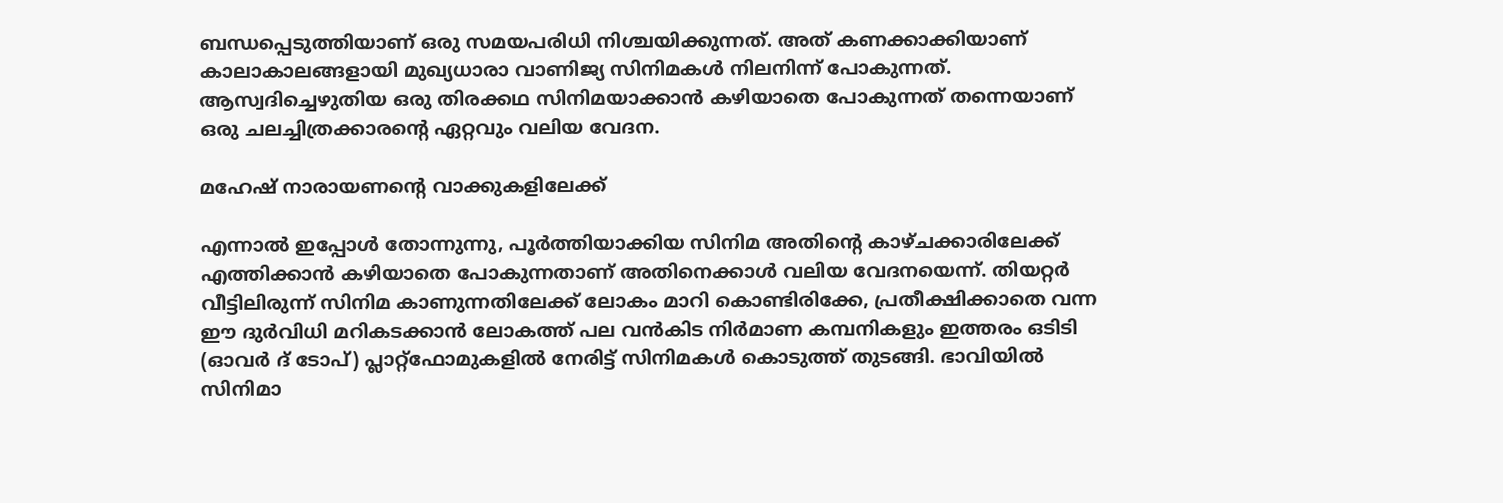ബന്ധപ്പെടുത്തിയാണ് ഒരു സമയപരിധി നിശ്ചയിക്കുന്നത്. അത് കണക്കാക്കിയാണ് കാലാകാലങ്ങളായി മുഖ്യധാരാ വാണിജ്യ സിനിമകള്‍ നിലനിന്ന് പോകുന്നത്. ആസ്വദിച്ചെഴുതിയ ഒരു തിരക്കഥ സിനിമയാക്കാന്‍ കഴിയാതെ പോകുന്നത് തന്നെയാണ് ഒരു ചലച്ചിത്രക്കാരന്റെ ഏറ്റവും വലിയ വേദന.

മഹേഷ് നാരായണന്റെ വാക്കുകളിലേക്ക്

എന്നാല്‍ ഇപ്പോള്‍ തോന്നുന്നു, പൂര്‍ത്തിയാക്കിയ സിനിമ അതിന്റെ കാഴ്ചക്കാരിലേക്ക് എത്തിക്കാന്‍ കഴിയാതെ പോകുന്നതാണ് അതിനെക്കാള്‍ വലിയ വേദനയെന്ന്. തിയറ്റര്‍ വീട്ടിലിരുന്ന് സിനിമ കാണുന്നതിലേക്ക് ലോകം മാറി കൊണ്ടിരിക്കേ, പ്രതീക്ഷിക്കാതെ വന്ന ഈ ദുര്‍വിധി മറികടക്കാന്‍ ലോകത്ത് പല വന്‍കിട നിര്‍മാണ കമ്പനികളും ഇത്തരം ഒടിടി (ഓവര്‍ ദ് ടോപ്) പ്ലാറ്റ്‌ഫോമുകളില്‍ നേരിട്ട് സിനിമകള്‍ കൊടുത്ത് തുടങ്ങി. ഭാവിയില്‍ സിനിമാ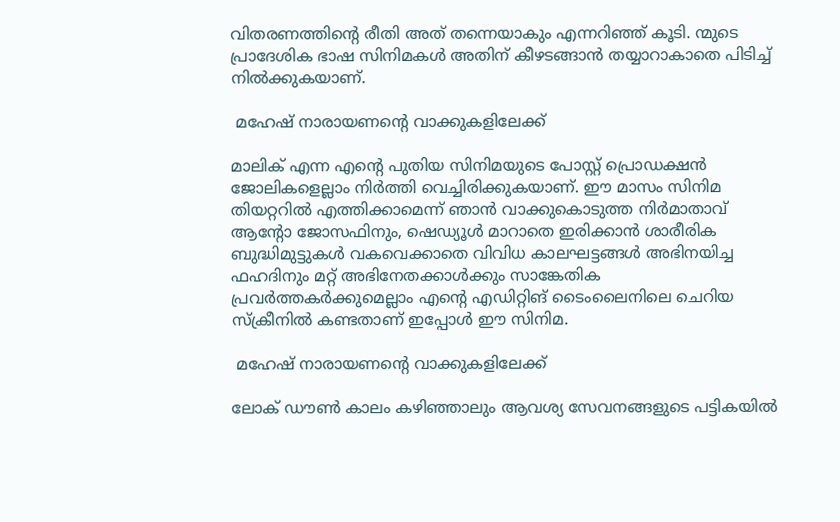വിതരണത്തിന്റെ രീതി അത് തന്നെയാകും എന്നറിഞ്ഞ് കൂടി. ന്മുടെ പ്രാദേശിക ഭാഷ സിനിമകള്‍ അതിന് കീഴടങ്ങാന്‍ തയ്യാറാകാതെ പിടിച്ച് നില്‍ക്കുകയാണ്.

 മഹേഷ് നാരായണന്റെ വാക്കുകളിലേക്ക്

മാലിക് എന്ന എന്റെ പുതിയ സിനിമയുടെ പോസ്റ്റ് പ്രൊഡക്ഷന്‍ ജോലികളെല്ലാം നിര്‍ത്തി വെച്ചിരിക്കുകയാണ്. ഈ മാസം സിനിമ തിയറ്ററില്‍ എത്തിക്കാമെന്ന് ഞാന്‍ വാക്കുകൊടുത്ത നിര്‍മാതാവ് ആന്റോ ജോസഫിനും, ഷെഡ്യൂള്‍ മാറാതെ ഇരിക്കാന്‍ ശാരീരിക ബുദ്ധിമുട്ടുകള്‍ വകവെക്കാതെ വിവിധ കാലഘട്ടങ്ങള്‍ അഭിനയിച്ച ഫഹദിനും മറ്റ് അഭിനേതക്കാള്‍ക്കും സാങ്കേതിക പ്രവര്‍ത്തകര്‍ക്കുമെല്ലാം എന്റെ എഡിറ്റിങ് ടൈംലൈനിലെ ചെറിയ സ്‌ക്രീനില്‍ കണ്ടതാണ് ഇപ്പോള്‍ ഈ സിനിമ.

 മഹേഷ് നാരായണന്റെ വാക്കുകളിലേക്ക്

ലോക് ഡൗണ്‍ കാലം കഴിഞ്ഞാലും ആവശ്യ സേവനങ്ങളുടെ പട്ടികയില്‍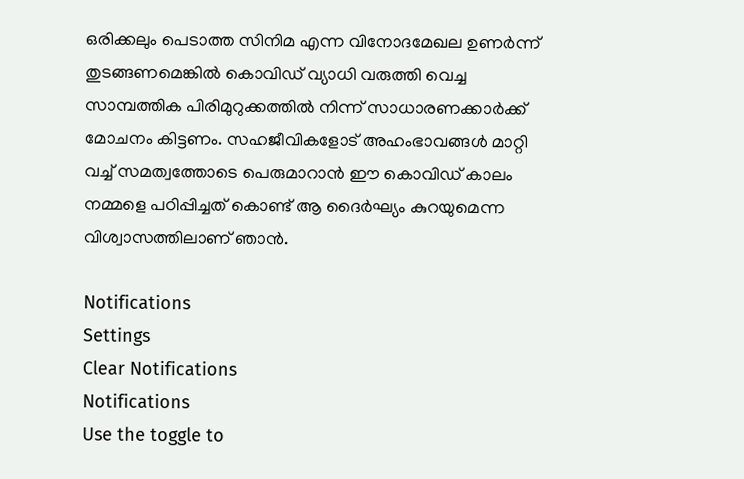ഒരിക്കലും പെടാത്ത സിനിമ എന്ന വിനോദമേഖല ഉണര്‍ന്ന് തുടങ്ങണമെങ്കില്‍ കൊവിഡ് വ്യാധി വരുത്തി വെച്ച സാമ്പത്തിക പിരിമുറുക്കത്തില്‍ നിന്ന് സാധാരണക്കാര്‍ക്ക് മോചനം കിട്ടണം. സഹജീവികളോട് അഹംഭാവങ്ങള്‍ മാറ്റി വച്ച് സമത്വത്തോടെ പെരുമാറാന്‍ ഈ കൊവിഡ് കാലം നമ്മളെ പഠിപ്പിച്ചത് കൊണ്ട് ആ ദൈര്‍ഘ്യം കുറയുമെന്ന വിശ്വാസത്തിലാണ് ഞാന്‍.

Notifications
Settings
Clear Notifications
Notifications
Use the toggle to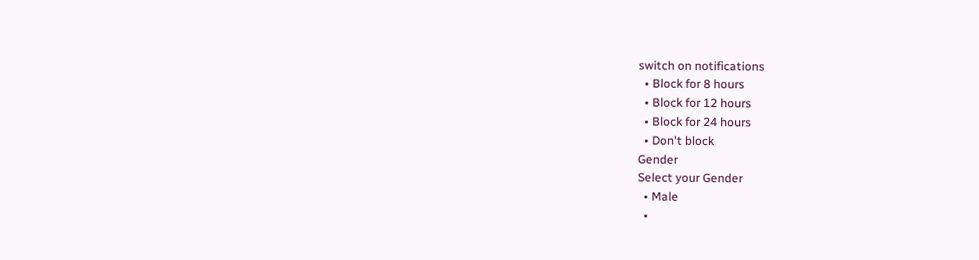switch on notifications
  • Block for 8 hours
  • Block for 12 hours
  • Block for 24 hours
  • Don't block
Gender
Select your Gender
  • Male
  •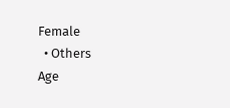Female
  • Others
Age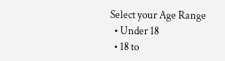Select your Age Range
  • Under 18
  • 18 to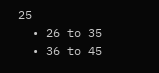25
  • 26 to 35
  • 36 to 45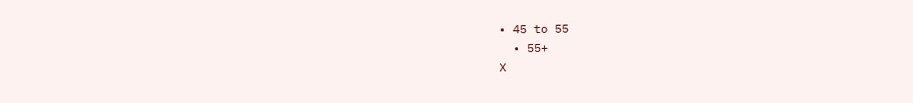• 45 to 55
  • 55+
X